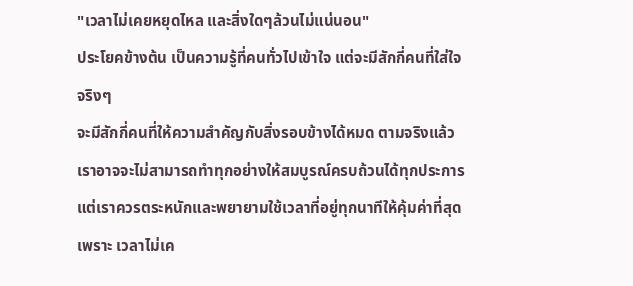"เวลาไม่เคยหยุดไหล และสิ่งใดๆล้วนไม่แน่นอน"
ประโยคข้างต้น เป็นความรู้ที่คนทั่วไปเข้าใจ แต่จะมีสักกี่คนที่ใส่ใจจริงๆ
จะมีสักกี่คนที่ให้ความสำคัญกับสิ่งรอบข้างได้หมด ตามจริงแล้วเราอาจจะไม่สามารถทำทุกอย่างให้สมบูรณ์ครบถ้วนได้ทุกประการ แต่เราควรตระหนักและพยายามใช้เวลาที่อยู่ทุกนาทีให้คุ้มค่าที่สุด
เพราะ เวลาไม่เค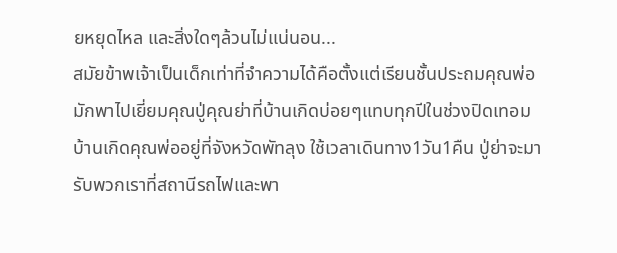ยหยุดไหล และสิ่งใดๆล้วนไม่แน่นอน...
สมัยข้าพเจ้าเป็นเด็กเท่าที่จำความได้คือตั้งแต่เรียนชั้นประถมคุณพ่อมักพาไปเยี่ยมคุณปู่คุณย่าที่บ้านเกิดบ่อยๆแทบทุกปีในช่วงปิดเทอม บ้านเกิดคุณพ่ออยู่ที่จังหวัดพัทลุง ใช้เวลาเดินทาง1วัน1คืน ปู่ย่าจะมารับพวกเราที่สถานีรถไฟและพา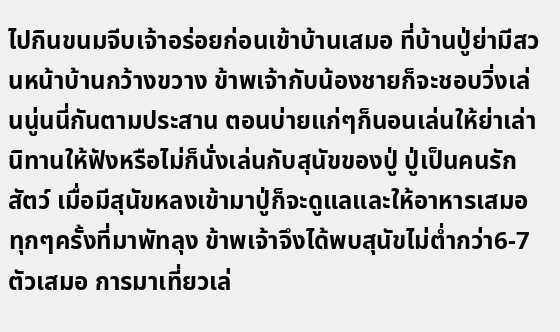ไปกินขนมจีบเจ้าอร่อยก่อนเข้าบ้านเสมอ ที่บ้านปู่ย่ามีสวนหน้าบ้านกว้างขวาง ข้าพเจ้ากับน้องชายก็จะชอบวิ่งเล่นนู่นนี่กันตามประสาน ตอนบ่ายแก่ๆก็นอนเล่นให้ย่าเล่านิทานให้ฟังหรือไม่ก็นั่งเล่นกับสุนัขของปู่ ปู่เป็นคนรักสัตว์ เมื่อมีสุนัขหลงเข้ามาปู่ก็จะดูแลและให้อาหารเสมอ ทุกๆครั้งที่มาพัทลุง ข้าพเจ้าจึงได้พบสุนัขไม่ต่ำกว่า6-7ตัวเสมอ การมาเที่ยวเล่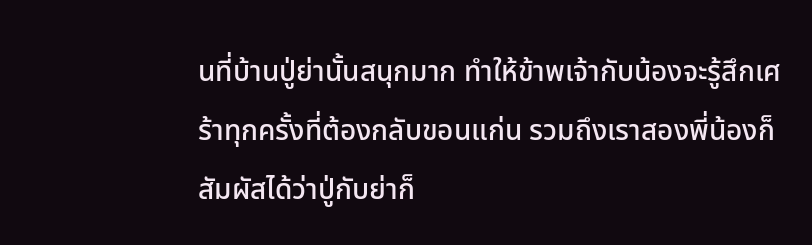นที่บ้านปู่ย่านั้นสนุกมาก ทำให้ข้าพเจ้ากับน้องจะรู้สึกเศร้าทุกครั้งที่ต้องกลับขอนแก่น รวมถึงเราสองพี่น้องก็สัมผัสได้ว่าปู่กับย่าก็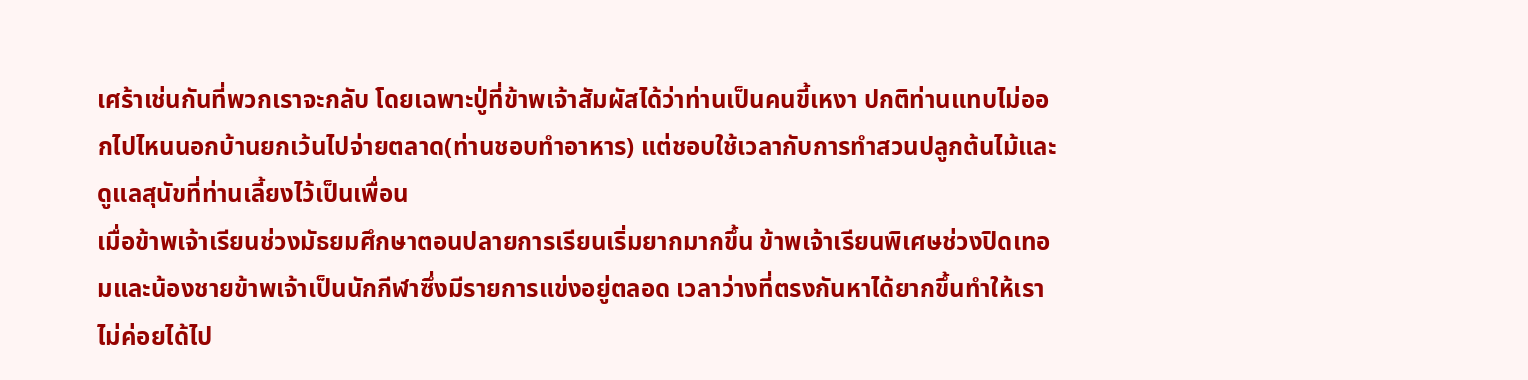เศร้าเช่นกันที่พวกเราจะกลับ โดยเฉพาะปู่ที่ข้าพเจ้าสัมผัสได้ว่าท่านเป็นคนขี้เหงา ปกติท่านแทบไม่ออกไปไหนนอกบ้านยกเว้นไปจ่ายตลาด(ท่านชอบทำอาหาร) แต่ชอบใช้เวลากับการทำสวนปลูกต้นไม้และดูแลสุนัขที่ท่านเลี้ยงไว้เป็นเพื่อน
เมื่อข้าพเจ้าเรียนช่วงมัธยมศึกษาตอนปลายการเรียนเริ่มยากมากขึ้น ข้าพเจ้าเรียนพิเศษช่วงปิดเทอมและน้องชายข้าพเจ้าเป็นนักกีฬาซึ่งมีรายการแข่งอยู่ตลอด เวลาว่างที่ตรงกันหาได้ยากขึ้นทำให้เราไม่ค่อยได้ไป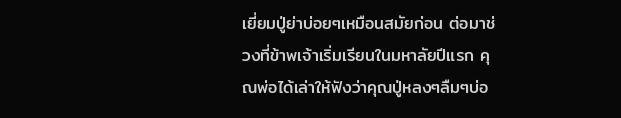เยี่ยมปู่ย่าบ่อยๆเหมือนสมัยก่อน ต่อมาช่วงที่ข้าพเจ้าเริ่มเรียนในมหาลัยปีแรก คุณพ่อได้เล่าให้ฟังว่าคุณปู่หลงๆลืมๆบ่อ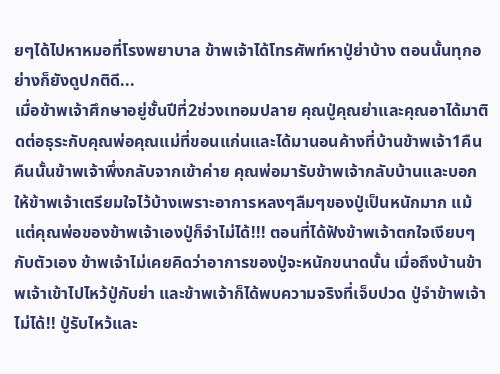ยๆได้ไปหาหมอที่โรงพยาบาล ข้าพเจ้าได้โทรศัพท์หาปู่ย่าบ้าง ตอนนั้นทุกอย่างก็ยังดูปกติดี...
เมื่อข้าพเจ้าศึกษาอยู่ชั้นปีที่2ช่วงเทอมปลาย คุณปู่คุณย่าและคุณอาได้มาติดต่อธุระกับคุณพ่อคุณแม่ที่ขอนแก่นและได้มานอนค้างที่บ้านข้าพเจ้า1คืน คืนนั้นข้าพเจ้าพึ่งกลับจากเข้าค่าย คุณพ่อมารับข้าพเจ้ากลับบ้านและบอกให้ข้าพเจ้าเตรียมใจไว้บ้างเพราะอาการหลงๆลืมๆของปู่เป็นหนักมาก แม้แต่คุณพ่อของข้าพเจ้าเองปู่ก็จำไม่ได้!!! ตอนที่ได้ฟังข้าพเจ้าตกใจเงียบๆกับตัวเอง ข้าพเจ้าไม่เคยคิดว่าอาการของปู่จะหนักขนาดนั้น เมื่อถึงบ้านข้าพเจ้าเข้าไปไหว้ปู่กับย่า และข้าพเจ้าก็ได้พบความจริงที่เจ็บปวด ปู่จำข้าพเจ้าไม่ได้!! ปู่รับไหว้และ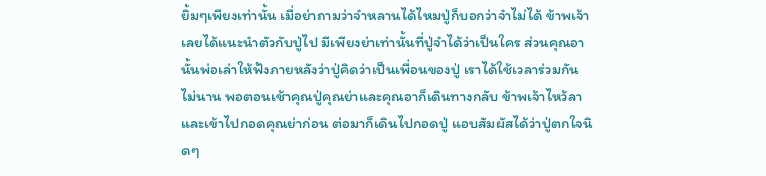ยิ้มๆเพียงเท่านั้น เมื่อย่าถามว่าจำหลานได้ไหมปู่ก็บอกว่าจำไม่ได้ ข้าพเจ้าเลยได้แนะนำตัวกับปู่ไป มีเพียงย่าเท่านั้นที่ปู่จำได้ว่าเป็นใคร ส่วนคุณอานั้นพ่อเล่าให้ฟังภายหลังว่าปู่คิดว่าเป็นเพื่อนของปู่ เราได้ใช้เวลาร่วมกันไม่นาน พอตอนเช้าคุณปู่คุณย่าและคุณอาก็เดินทางกลับ ข้าพเจ้าไหว้ลาและเข้าไปกอดคุณย่าก่อน ต่อมาก็เดินไปกอดปู่ แอบสัมผัสได้ว่าปู่ตกใจนิดๆ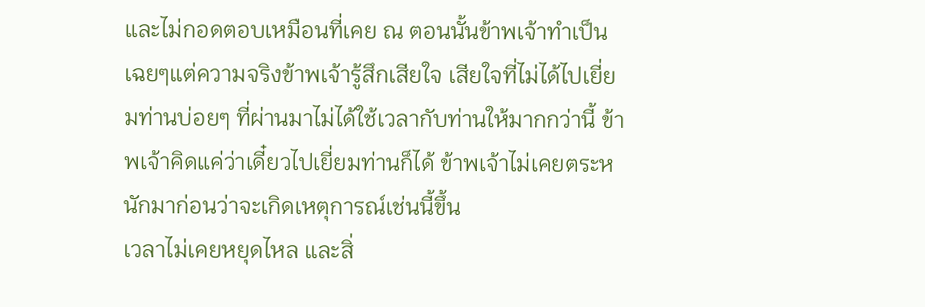และไม่กอดตอบเหมือนที่เคย ณ ตอนนั้นข้าพเจ้าทำเป็นเฉยๆแต่ความจริงข้าพเจ้ารู้สึกเสียใจ เสียใจที่ไม่ได้ไปเยี่ยมท่านบ่อยๆ ที่ผ่านมาไม่ได้ใช้เวลากับท่านให้มากกว่านี้ ข้าพเจ้าคิดแค่ว่าเดี๋ยวไปเยี่ยมท่านก็ได้ ข้าพเจ้าไม่เคยตระหนักมาก่อนว่าจะเกิดเหตุการณ์เช่นนี้ขึ้น
เวลาไม่เคยหยุดไหล และสิ่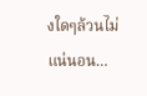งใดๆล้วนไม่แน่นอน...